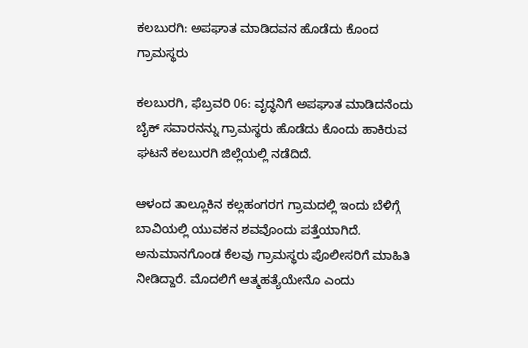ಕಲಬುರಗಿ: ಅಪಘಾತ ಮಾಡಿದವನ ಹೊಡೆದು ಕೊಂದ ಗ್ರಾಮಸ್ಥರು

ಕಲಬುರಗಿ, ಫೆಬ್ರವರಿ 06: ವೃದ್ಧನಿಗೆ ಅಪಘಾತ ಮಾಡಿದನೆಂದು ಬೈಕ್‌ ಸವಾರನನ್ನು ಗ್ರಾಮಸ್ಥರು ಹೊಡೆದು ಕೊಂದು ಹಾಕಿರುವ ಘಟನೆ ಕಲಬುರಗಿ ಜಿಲ್ಲೆಯಲ್ಲಿ ನಡೆದಿದೆ.

ಆಳಂದ ತಾಲ್ಲೂಕಿನ ಕಲ್ಲಹಂಗರಗ ಗ್ರಾಮದಲ್ಲಿ ಇಂದು ಬೆಳಿಗ್ಗೆ ಬಾವಿಯಲ್ಲಿ ಯುವಕನ ಶವವೊಂದು ಪತ್ತೆಯಾಗಿದೆ. ಅನುಮಾನಗೊಂಡ ಕೆಲವು ಗ್ರಾಮಸ್ಥರು ಪೊಲೀಸರಿಗೆ ಮಾಹಿತಿ ನೀಡಿದ್ದಾರೆ. ಮೊದಲಿಗೆ ಆತ್ಮಹತ್ಯೆಯೇನೊ ಎಂದು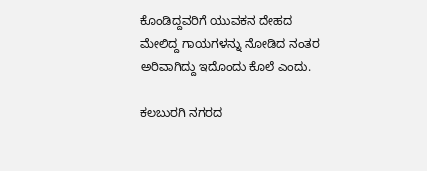ಕೊಂಡಿದ್ದವರಿಗೆ ಯುವಕನ ದೇಹದ ಮೇಲಿದ್ದ ಗಾಯಗಳನ್ನು ನೋಡಿದ ನಂತರ ಅರಿವಾಗಿದ್ದು ಇದೊಂದು ಕೊಲೆ ಎಂದು.

ಕಲಬುರಗಿ ನಗರದ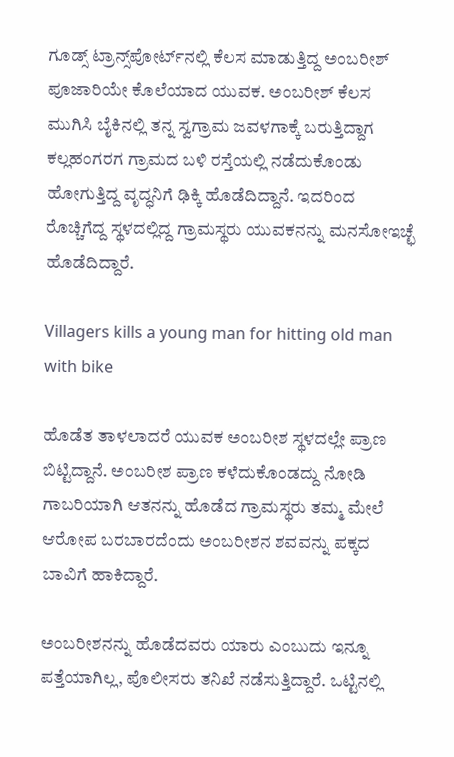ಗೂಡ್ಸ್ ಟ್ರಾನ್ಸ್‌ಪೋರ್ಟ್‌ನಲ್ಲಿ ಕೆಲಸ ಮಾಡುತ್ತಿದ್ದ ಅಂಬರೀಶ್ ಪೂಜಾರಿಯೇ ಕೊಲೆಯಾದ ಯುವಕ. ಅಂಬರೀಶ್ ಕೆಲಸ ಮುಗಿಸಿ ಬೈಕಿನಲ್ಲಿ ತನ್ನ ಸ್ವಗ್ರಾಮ ಜವಳಗಾಕ್ಕೆ ಬರುತ್ತಿದ್ದಾಗ ಕಲ್ಲಹಂಗರಗ ಗ್ರಾಮದ ಬಳಿ ರಸ್ತೆಯಲ್ಲಿ ನಡೆದುಕೊಂಡು ಹೋಗುತ್ತಿದ್ದ ವೃದ್ಧನಿಗೆ ಢಿಕ್ಕಿ ಹೊಡೆದಿದ್ದಾನೆ. ಇದರಿಂದ ರೊಚ್ಚಿಗೆದ್ದ ಸ್ಥಳದಲ್ಲಿದ್ದ ಗ್ರಾಮಸ್ಥರು ಯುವಕನನ್ನು ಮನಸೋಇಚ್ಛೆ ಹೊಡೆದಿದ್ದಾರೆ.

Villagers kills a young man for hitting old man with bike

ಹೊಡೆತ ತಾಳಲಾದರೆ ಯುವಕ ಅಂಬರೀಶ ಸ್ಥಳದಲ್ಲೇ ಪ್ರಾಣ ಬಿಟ್ಟಿದ್ದಾನೆ. ಅಂಬರೀಶ ಪ್ರಾಣ ಕಳೆದುಕೊಂಡದ್ದು ನೋಡಿ ಗಾಬರಿಯಾಗಿ ಆತನನ್ನು ಹೊಡೆದ ಗ್ರಾಮಸ್ಥರು ತಮ್ಮ ಮೇಲೆ ಆರೋಪ ಬರಬಾರದೆಂದು ಅಂಬರೀಶನ ಶವವನ್ನು ಪಕ್ಕದ ಬಾವಿಗೆ ಹಾಕಿದ್ದಾರೆ.

ಅಂಬರೀಶನನ್ನು ಹೊಡೆದವರು ಯಾರು ಎಂಬುದು ಇನ್ನೂ ಪತ್ತೆಯಾಗಿಲ್ಲ, ಪೊಲೀಸರು ತನಿಖೆ ನಡೆಸುತ್ತಿದ್ದಾರೆ. ಒಟ್ಟಿನಲ್ಲಿ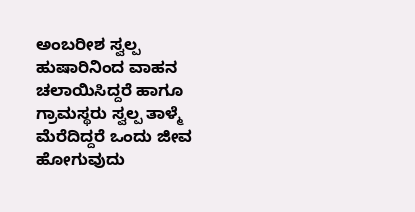ಅಂಬರೀಶ ಸ್ವಲ್ಪ ಹುಷಾರಿನಿಂದ ವಾಹನ ಚಲಾಯಿಸಿದ್ದರೆ ಹಾಗೂ ಗ್ರಾಮಸ್ಥರು ಸ್ವಲ್ಪ ತಾಳ್ಮೆ ಮೆರೆದಿದ್ದರೆ ಒಂದು ಜೀವ ಹೋಗುವುದು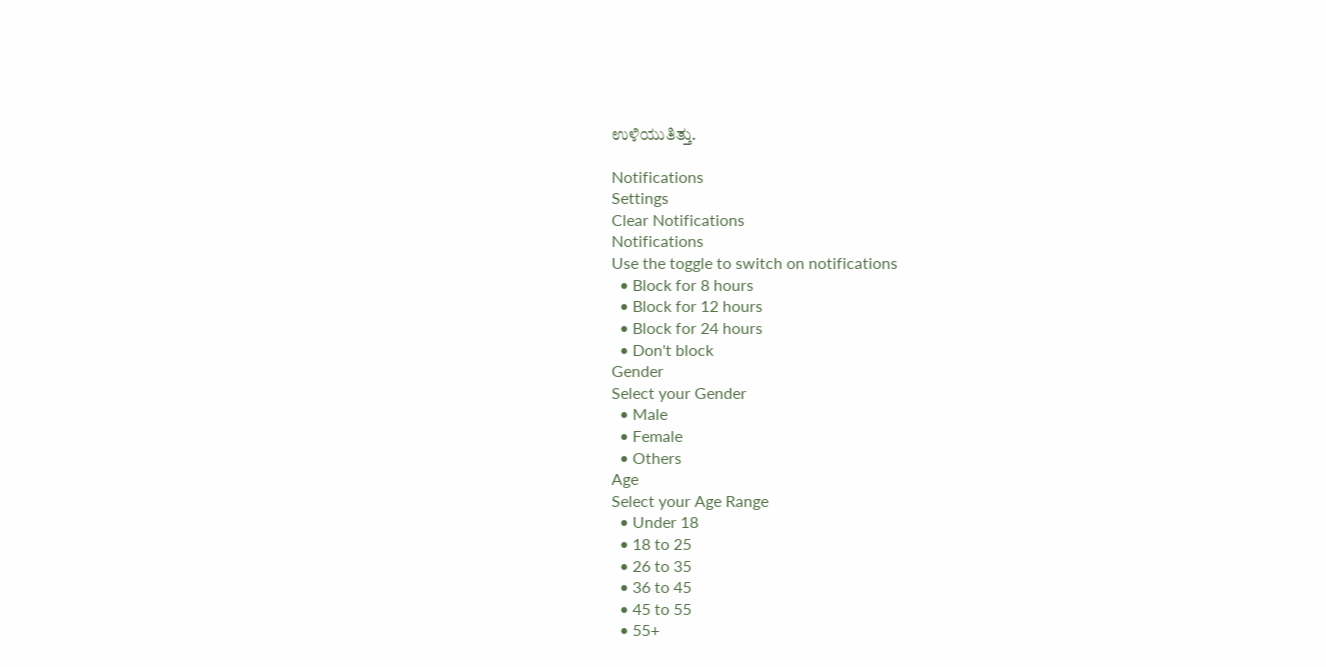ಉಳಿಯುತಿತ್ತು.

Notifications
Settings
Clear Notifications
Notifications
Use the toggle to switch on notifications
  • Block for 8 hours
  • Block for 12 hours
  • Block for 24 hours
  • Don't block
Gender
Select your Gender
  • Male
  • Female
  • Others
Age
Select your Age Range
  • Under 18
  • 18 to 25
  • 26 to 35
  • 36 to 45
  • 45 to 55
  • 55+